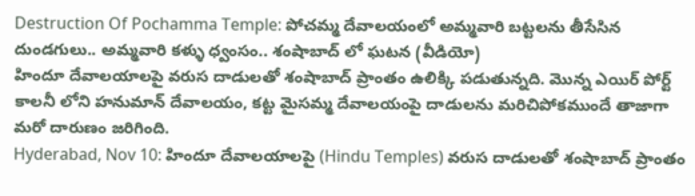Destruction Of Pochamma Temple: పోచమ్మ దేవాలయంలో అమ్మవారి బట్టలను తీసేసిన దుండగులు.. అమ్మవారి కళ్ళు ధ్వంసం.. శంషాబాద్ లో ఘటన (వీడియో)
హిందూ దేవాలయాలపై వరుస దాడులతో శంషాబాద్ ప్రాంతం ఉలిక్కి పడుతున్నది. మొన్న ఎయిర్ పోర్ట్ కాలనీ లోని హనుమాన్ దేవాలయం, కట్ట మైసమ్మ దేవాలయంపై దాడులను మరిచిపోకముందే తాజాగా మరో దారుణం జరిగింది.
Hyderabad, Nov 10: హిందూ దేవాలయాలపై (Hindu Temples) వరుస దాడులతో శంషాబాద్ ప్రాంతం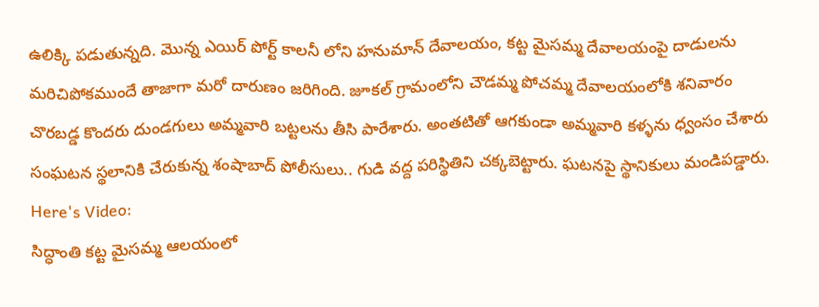ఉలిక్కి పడుతున్నది. మొన్న ఎయిర్ పోర్ట్ కాలనీ లోని హనుమాన్ దేవాలయం, కట్ట మైసమ్మ దేవాలయంపై దాడులను మరిచిపోకముందే తాజాగా మరో దారుణం జరిగింది. జూకల్ గ్రామంలోని చౌడమ్మ పోచమ్మ దేవాలయంలోకి శనివారం చొరబడ్డ కొందరు దుండగులు అమ్మవారి బట్టలను తీసి పారేశారు. అంతటితో ఆగకుండా అమ్మవారి కళ్ళను ధ్వంసం చేశారు సంఘటన స్థలానికి చేరుకున్న శంషాబాద్ పోలీసులు.. గుడి వద్ద పరిస్థితిని చక్కబెట్టారు. ఘటనపై స్థానికులు మండిపడ్డారు.
Here's Video:
సిద్ధాంతి కట్ట మైసమ్మ ఆలయంలో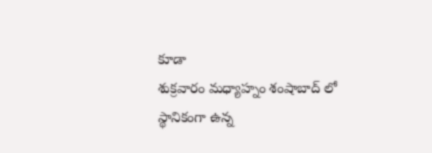కూడా
శుక్రవారం మధ్యాహ్నం శంషాబాద్ లో స్థానికంగా ఉన్న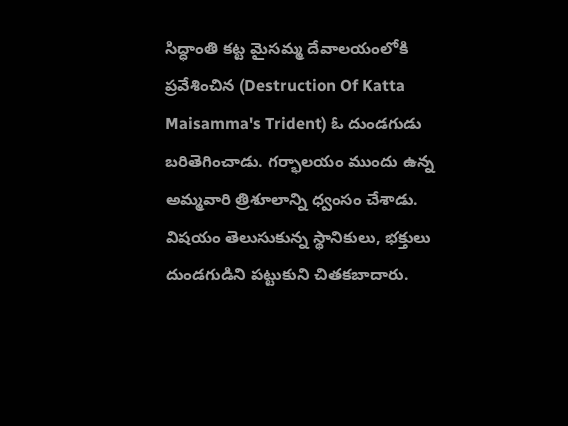సిద్ధాంతి కట్ట మైసమ్మ దేవాలయంలోకి ప్రవేశించిన (Destruction Of Katta Maisamma's Trident) ఓ దుండగుడు బరితెగించాడు. గర్భాలయం ముందు ఉన్న అమ్మవారి త్రిశూలాన్ని ధ్వంసం చేశాడు. విషయం తెలుసుకున్న స్థానికులు, భక్తులు దుండగుడిని పట్టుకుని చితకబాదారు.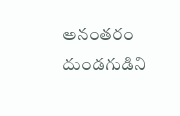అనంతరం దుండగుడిని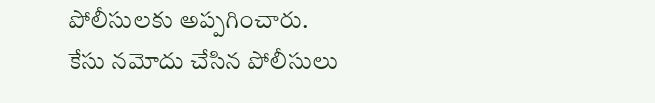పోలీసులకు అప్పగించారు. కేసు నమోదు చేసిన పోలీసులు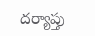దర్యాప్తు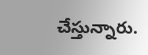చేస్తున్నారు.